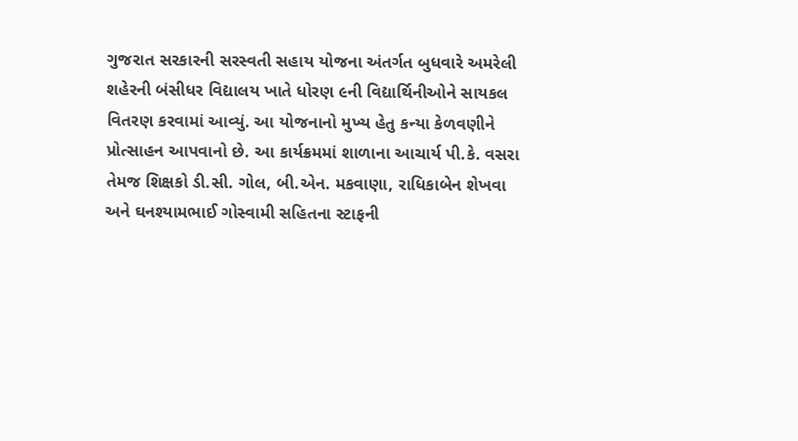ગુજરાત સરકારની સરસ્વતી સહાય યોજના અંતર્ગત બુધવારે અમરેલી શહેરની બંસીધર વિદ્યાલય ખાતે ધોરણ ૯ની વિદ્યાર્થિનીઓને સાયકલ વિતરણ કરવામાં આવ્યું. આ યોજનાનો મુખ્ય હેતુ કન્યા કેળવણીને પ્રોત્સાહન આપવાનો છે. આ કાર્યક્રમમાં શાળાના આચાર્ય પી.કે. વસરા તેમજ શિક્ષકો ડી.સી. ગોલ, બી.એન. મકવાણા, રાધિકાબેન શેખવા અને ઘનશ્યામભાઈ ગોસ્વામી સહિતના સ્ટાફની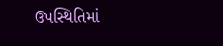ઉપસ્થિતિમાં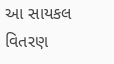આ સાયકલ વિતરણ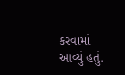કરવામાં આવ્યું હતું.